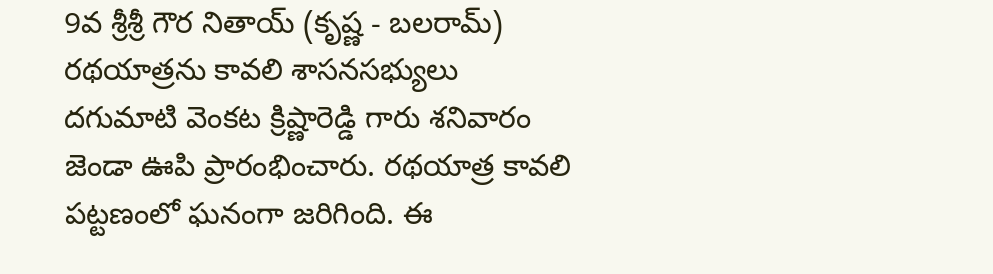9వ శ్రీశ్రీ గౌర నితాయ్ (కృష్ణ - బలరామ్) రథయాత్రను కావలి శాసనసభ్యులు దగుమాటి వెంకట క్రిష్ణారెడ్డి గారు శనివారం జెండా ఊపి ప్రారంభించారు. రథయాత్ర కావలి పట్టణంలో ఘనంగా జరిగింది. ఈ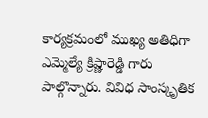కార్యక్రమంలో ముఖ్య అతిధిగా ఎమ్మెల్యే క్రిష్ణారెడ్డి గారు పాల్గొన్నారు. వివిధ సాంస్కృతిక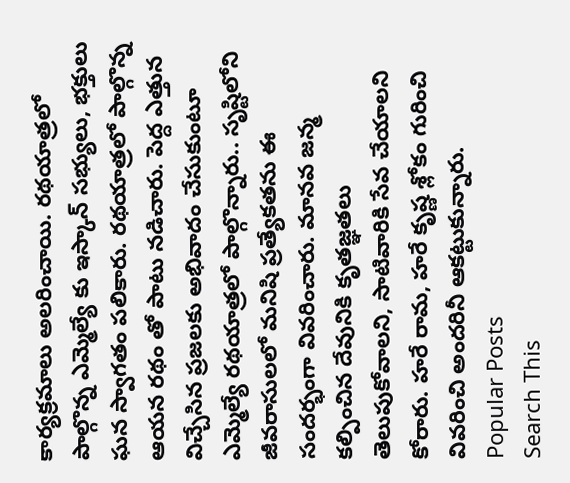కార్యక్రమాలు అలరించాయి. రథయాత్రలో పాల్గొన్న ఎమ్మెల్యే కు ఇస్కాన్ సభ్యులు, భక్తులు ఘన స్వాగతం పలికారు. రథయాత్రలో పాల్గొన్న ఆయన రథం తో పాటు నడిచారు. పెద్ద ఎత్తున విచ్చేసిన ప్రజలకు అభివాదం చేసుకుంటూ ఎమ్మెల్యే రథయాత్రలో పాల్గొన్నారు.. సృష్టిలోని జీవరాసులలో మనిషి ప్రత్యేకతను ఈ సందర్భంగా వివరించారు. మానవ జన్మ కల్పించిన దేవునికి కృతజ్ఞతలు తెలుపుకోవాలని, సాటివారికి సేవ చేయాలని కోరారు. హరే రామ, హరే కృష్ణ శ్లోకం గురించి వివరించి అందరినీ ఆకట్టుకున్నారు.
Popular Posts
Search This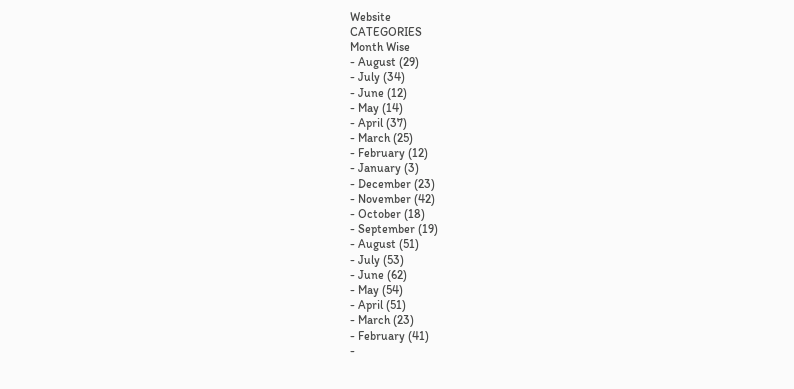Website
CATEGORIES
Month Wise
- August (29)
- July (34)
- June (12)
- May (14)
- April (37)
- March (25)
- February (12)
- January (3)
- December (23)
- November (42)
- October (18)
- September (19)
- August (51)
- July (53)
- June (62)
- May (54)
- April (51)
- March (23)
- February (41)
-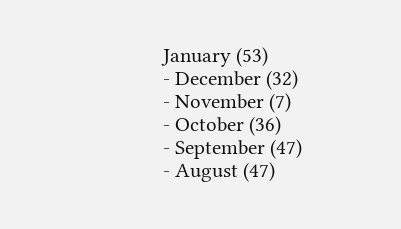January (53)
- December (32)
- November (7)
- October (36)
- September (47)
- August (47)